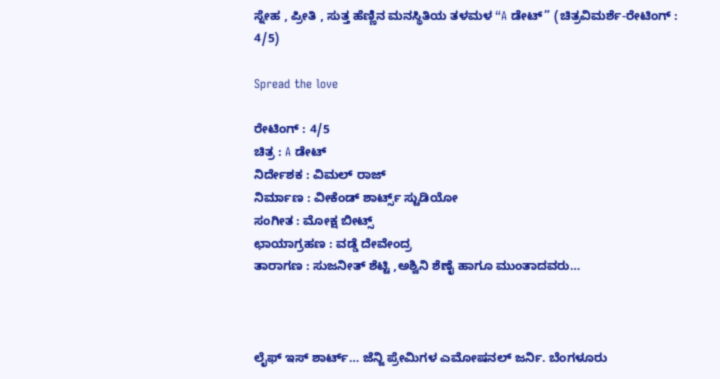ಸ್ನೇಹ , ಪ್ರೀತಿ , ಸುತ್ತ ಹೆಣ್ಣಿನ ಮನಸ್ಥಿತಿಯ ತಳಮಳ “A ಡೇಟ್” (ಚಿತ್ರವಿಮರ್ಶೆ-ರೇಟಿಂಗ್ : 4/5)

Spread the love

ರೇಟಿಂಗ್ : 4/5
ಚಿತ್ರ : A ಡೇಟ್
ನಿರ್ದೇಶಕ : ವಿಮಲ್ ರಾಜ್
ನಿರ್ಮಾಣ : ವೀಕೆಂಡ್ ಶಾರ್ಟ್ಸ್ ಸ್ಟುಡಿಯೋ
ಸಂಗೀತ : ಮೋಕ್ಷ ಬೀಟ್ಸ್
ಛಾಯಾಗ್ರಹಣ : ವಡ್ಡೆ ದೇವೇಂದ್ರ
ತಾರಾಗಣ : ಸುಜನೀತ್ ಶೆಟ್ಟಿ ,ಅಶ್ವಿನಿ ಶೆಣೈ ಹಾಗೂ ಮುಂತಾದವರು…



ಲೈಫ್ ಇಸ್ ಶಾರ್ಟ್… ಜೆನ್ಜಿ ಪ್ರೇಮಿಗಳ ಎಮೋಷನಲ್ ಜರ್ನಿ. ಬೆಂಗಳೂರು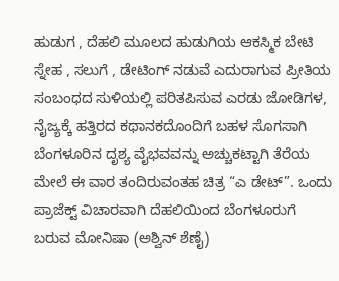ಹುಡುಗ , ದೆಹಲಿ ಮೂಲದ ಹುಡುಗಿಯ ಆಕಸ್ಮಿಕ ಬೇಟಿ ಸ್ನೇಹ , ಸಲುಗೆ , ಡೇಟಿಂಗ್ ನಡುವೆ ಎದುರಾಗುವ ಪ್ರೀತಿಯ ಸಂಬಂಧದ ಸುಳಿಯಲ್ಲಿ ಪರಿತಪಿಸುವ ಎರಡು ಜೋಡಿಗಳ, ನೈಜ್ಯಕ್ಕೆ ಹತ್ತಿರದ ಕಥಾನಕದೊಂದಿಗೆ ಬಹಳ ಸೊಗಸಾಗಿ ಬೆಂಗಳೂರಿನ ದೃಶ್ಯ ವೈಭವವನ್ನು ಅಚ್ಚುಕಟ್ಟಾಗಿ ತೆರೆಯ ಮೇಲೆ ಈ ವಾರ ತಂದಿರುವಂತಹ ಚಿತ್ರ “ಎ ಡೇಟ್”. ಒಂದು ಪ್ರಾಜೆಕ್ಟ್ ವಿಚಾರವಾಗಿ ದೆಹಲಿಯಿಂದ ಬೆಂಗಳೂರುಗೆ ಬರುವ ಮೋನಿಷಾ (ಅಶ್ವಿನ್ ಶೆಣೈ)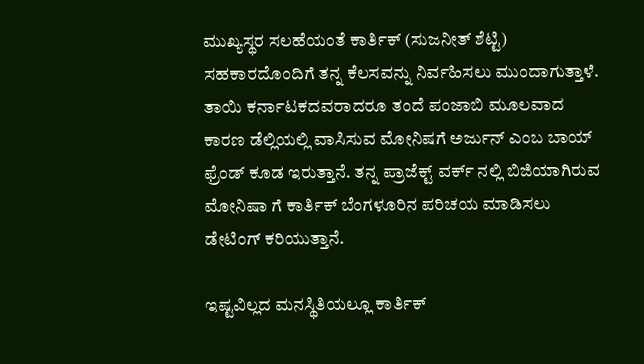ಮುಖ್ಯಸ್ಥರ ಸಲಹೆಯಂತೆ ಕಾರ್ತಿಕ್ (ಸುಜನೀತ್ ಶೆಟ್ಟಿ) ಸಹಕಾರದೊಂದಿಗೆ ತನ್ನ ಕೆಲಸವನ್ನು ನಿರ್ವಹಿಸಲು ಮುಂದಾಗುತ್ತಾಳೆ. ತಾಯಿ ಕರ್ನಾಟಕದವರಾದರೂ ತಂದೆ ಪಂಜಾಬಿ ಮೂಲವಾದ ಕಾರಣ ಡೆಲ್ಲಿಯಲ್ಲಿ ವಾಸಿಸುವ ಮೋನಿಷಗೆ ಅರ್ಜುನ್ ಎಂಬ ಬಾಯ್ ಫ್ರೆಂಡ್ ಕೂಡ ಇರುತ್ತಾನೆ. ತನ್ನ ಪ್ರಾಜೆಕ್ಟ್ ವರ್ಕ್ ನಲ್ಲಿ ಬಿಜಿಯಾಗಿರುವ ಮೋನಿಷಾ ಗೆ ಕಾರ್ತಿಕ್ ಬೆಂಗಳೂರಿನ ಪರಿಚಯ ಮಾಡಿಸಲು ಡೇಟಿಂಗ್ ಕರಿಯುತ್ತಾನೆ.

ಇಷ್ಟವಿಲ್ಲದ ಮನಸ್ಥಿತಿಯಲ್ಲೂ ಕಾರ್ತಿಕ್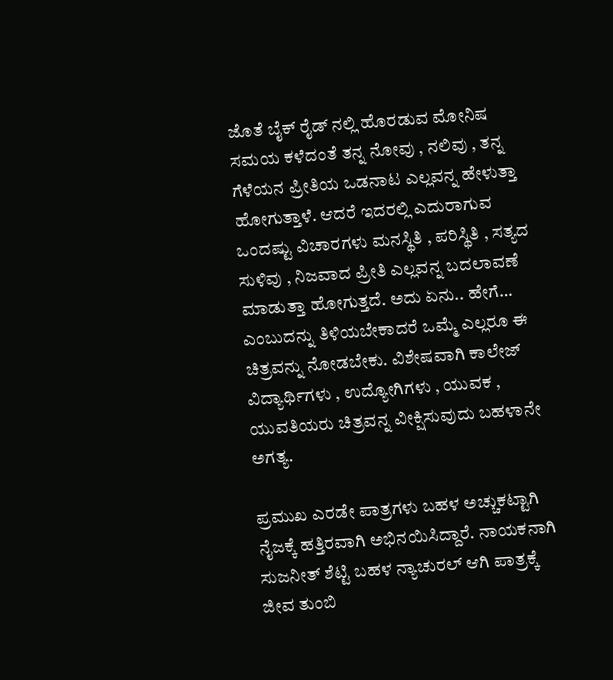ಜೊತೆ ಬೈಕ್ ರೈಡ್ ನಲ್ಲಿ ಹೊರಡುವ ಮೋನಿಷ ಸಮಯ ಕಳೆದಂತೆ ತನ್ನ ನೋವು , ನಲಿವು , ತನ್ನ ಗೆಳೆಯನ ಪ್ರೀತಿಯ ಒಡನಾಟ ಎಲ್ಲವನ್ನ ಹೇಳುತ್ತಾ ಹೋಗುತ್ತಾಳೆ. ಆದರೆ ಇದರಲ್ಲಿ ಎದುರಾಗುವ ಒಂದಷ್ಟು ವಿಚಾರಗಳು ಮನಸ್ಥಿತಿ , ಪರಿಸ್ಥಿತಿ , ಸತ್ಯದ ಸುಳಿವು , ನಿಜವಾದ ಪ್ರೀತಿ ಎಲ್ಲವನ್ನ ಬದಲಾವಣೆ ಮಾಡುತ್ತಾ ಹೋಗುತ್ತದೆ. ಅದು ಏನು.. ಹೇಗೆ… ಎಂಬುದನ್ನು ತಿಳಿಯಬೇಕಾದರೆ ಒಮ್ಮೆ ಎಲ್ಲರೂ ಈ ಚಿತ್ರವನ್ನು ನೋಡಬೇಕು. ವಿಶೇಷವಾಗಿ ಕಾಲೇಜ್ ವಿದ್ಯಾರ್ಥಿಗಳು , ಉದ್ಯೋಗಿಗಳು , ಯುವಕ , ಯುವತಿಯರು ಚಿತ್ರವನ್ನ ವೀಕ್ಷಿಸುವುದು ಬಹಳಾನೇ ಅಗತ್ಯ.

ಪ್ರಮುಖ ಎರಡೇ ಪಾತ್ರಗಳು ಬಹಳ ಅಚ್ಚುಕಟ್ಟಾಗಿ ನೈಜಕ್ಕೆ ಹತ್ತಿರವಾಗಿ ಅಭಿನಯಿಸಿದ್ದಾರೆ. ನಾಯಕನಾಗಿ ಸುಜನೀತ್ ಶೆಟ್ಟಿ ಬಹಳ ನ್ಯಾಚುರಲ್ ಆಗಿ ಪಾತ್ರಕ್ಕೆ ಜೀವ ತುಂಬಿ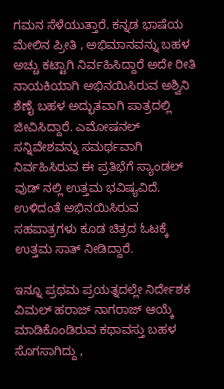ಗಮನ ಸೆಳೆಯುತ್ತಾರೆ. ಕನ್ನಡ ಭಾಷೆಯ ಮೇಲಿನ ಪ್ರೀತಿ , ಅಭಿಮಾನವನ್ನು ಬಹಳ ಅಚ್ಚು ಕಟ್ಟಾಗಿ ನಿರ್ವಹಿಸಿದ್ದಾರೆ ಅದೇ ರೀತಿ ನಾಯಕಿಯಾಗಿ ಅಭಿನಯಿಸಿರುವ ಅಶ್ವಿನಿ ಶೆಣೈ ಬಹಳ ಅದ್ಭುತವಾಗಿ ಪಾತ್ರದಲ್ಲಿ ಜೀವಿಸಿದ್ದಾರೆ. ಎಮೋಷನಲ್ ಸನ್ನಿವೇಶವನ್ನು ಸಮರ್ಥವಾಗಿ ನಿರ್ವಹಿಸಿರುವ ಈ ಪ್ರತಿಭೆಗೆ ಸ್ಯಾಂಡಲ್ ವುಡ್ ನಲ್ಲಿ ಉತ್ತಮ ಭವಿಷ್ಯವಿದೆ. ಉಳಿದಂತೆ ಅಭಿನಯಿಸಿರುವ ಸಹಪಾತ್ರಗಳು ಕೂಡ ಚಿತ್ರದ ಓಟಕ್ಕೆ ಉತ್ತಮ ಸಾತ್ ನೀಡಿದ್ದಾರೆ.

ಇನ್ನೂ ಪ್ರಥಮ ಪ್ರಯತ್ನದಲ್ಲೇ ನಿರ್ದೇಶಕ ವಿಮಲ್ ಹರಾಜ್ ನಾಗರಾಜ್ ಆಯ್ಕೆ ಮಾಡಿಕೊಂಡಿರುವ ಕಥಾವಸ್ತು ಬಹಳ ಸೊಗಸಾಗಿದ್ದು ,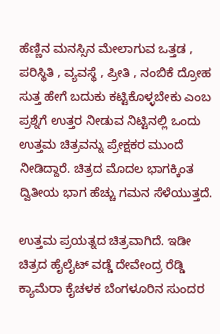ಹೆಣ್ಣಿನ ಮನಸ್ಸಿನ ಮೇಲಾಗುವ ಒತ್ತಡ , ಪರಿಸ್ಥಿತಿ , ವ್ಯವಸ್ಥೆ , ಪ್ರೀತಿ , ನಂಬಿಕೆ ದ್ರೋಹ ಸುತ್ತ ಹೇಗೆ ಬದುಕು ಕಟ್ಟಿಕೊಳ್ಳಬೇಕು ಎಂಬ ಪ್ರಶ್ನೆಗೆ ಉತ್ತರ ನೀಡುವ ನಿಟ್ಟಿನಲ್ಲಿ ಒಂದು ಉತ್ತಮ ಚಿತ್ರವನ್ನು ಪ್ರೇಕ್ಷಕರ ಮುಂದೆ ನೀಡಿದ್ದಾರೆ. ಚಿತ್ರದ ಮೊದಲ ಭಾಗಕ್ಕಿಂತ ದ್ವಿತೀಯ ಭಾಗ ಹೆಚ್ಚು ಗಮನ ಸೆಳೆಯುತ್ತದೆ.

ಉತ್ತಮ ಪ್ರಯತ್ನದ ಚಿತ್ರವಾಗಿದೆ. ಇಡೀ ಚಿತ್ರದ ಹೈಲೈಟ್ ವಡ್ಡೆ ದೇವೇಂದ್ರ ರೆಡ್ಡಿ ಕ್ಯಾಮೆರಾ ಕೈಚಳಕ ಬೆಂಗಳೂರಿನ ಸುಂದರ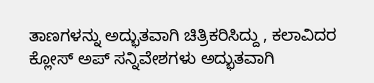ತಾಣಗಳನ್ನು ಅದ್ಭುತವಾಗಿ ಚಿತ್ರಿಕರಿಸಿದ್ದು , ಕಲಾವಿದರ ಕ್ಲೋಸ್ ಅಪ್ ಸನ್ನಿವೇಶಗಳು ಅದ್ಭುತವಾಗಿ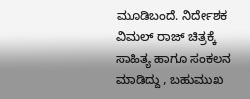ಮೂಡಿಬಂದೆ. ನಿರ್ದೇಶಕ ವಿಮಲ್ ರಾಜ್ ಚಿತ್ರಕ್ಕೆ ಸಾಹಿತ್ಯ ಹಾಗೂ ಸಂಕಲನ ಮಾಡಿದ್ದು , ಬಹುಮುಖ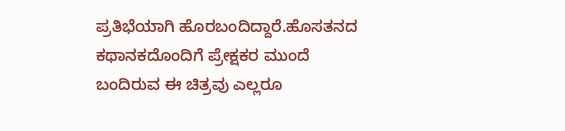ಪ್ರತಿಭೆಯಾಗಿ ಹೊರಬಂದಿದ್ದಾರೆ.ಹೊಸತನದ ಕಥಾನಕದೊಂದಿಗೆ ಪ್ರೇಕ್ಷಕರ ಮುಂದೆ ಬಂದಿರುವ ಈ ಚಿತ್ರವು ಎಲ್ಲರೂ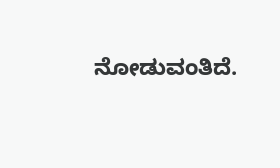ನೋಡುವಂತಿದೆ.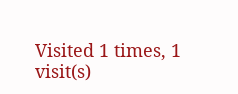Visited 1 times, 1 visit(s)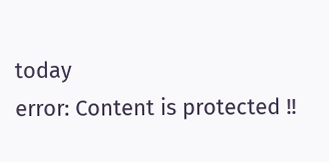today
error: Content is protected !!